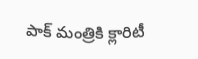పాక్ మంత్రికి క్లారిటీ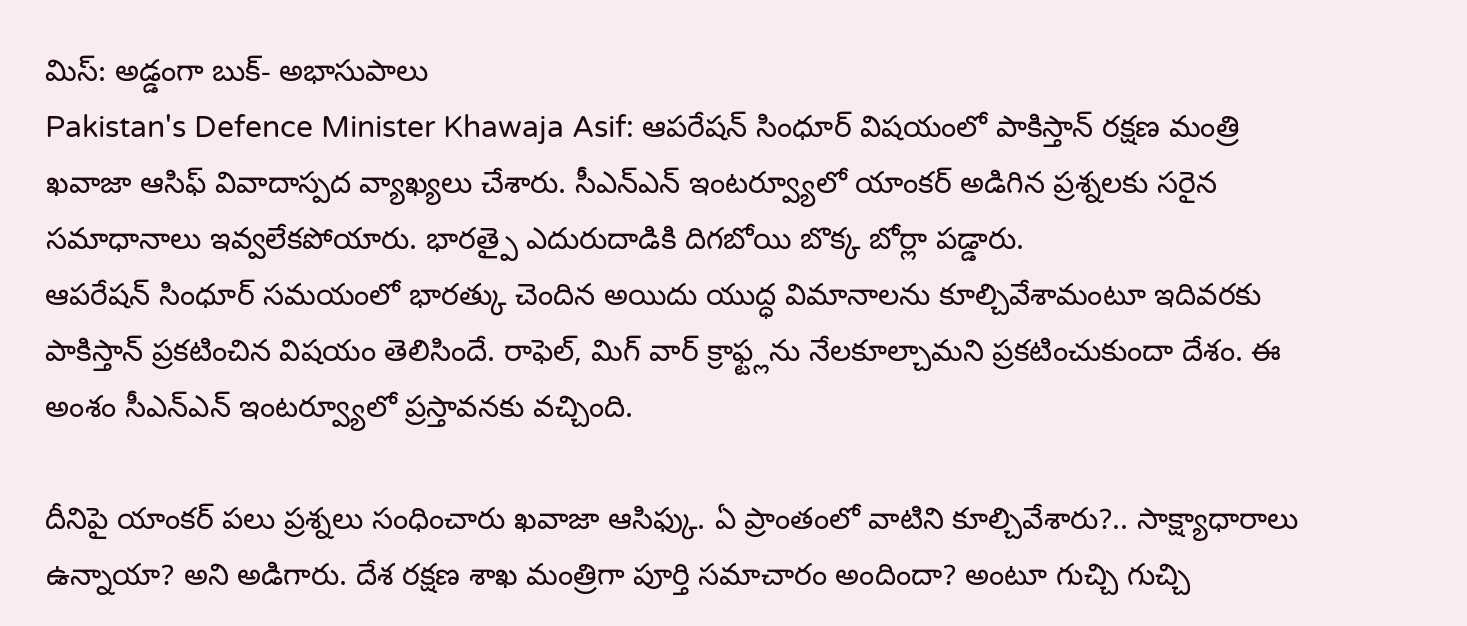మిస్: అడ్డంగా బుక్- అభాసుపాలు
Pakistan's Defence Minister Khawaja Asif: ఆపరేషన్ సింధూర్ విషయంలో పాకిస్తాన్ రక్షణ మంత్రి ఖవాజా ఆసిఫ్ వివాదాస్పద వ్యాఖ్యలు చేశారు. సీఎన్ఎన్ ఇంటర్వ్యూలో యాంకర్ అడిగిన ప్రశ్నలకు సరైన సమాధానాలు ఇవ్వలేకపోయారు. భారత్పై ఎదురుదాడికి దిగబోయి బొక్క బోర్లా పడ్డారు.
ఆపరేషన్ సింధూర్ సమయంలో భారత్కు చెందిన అయిదు యుద్ధ విమానాలను కూల్చివేశామంటూ ఇదివరకు పాకిస్తాన్ ప్రకటించిన విషయం తెలిసిందే. రాఫెల్, మిగ్ వార్ క్రాఫ్ట్లను నేలకూల్చామని ప్రకటించుకుందా దేశం. ఈ అంశం సీఎన్ఎన్ ఇంటర్వ్యూలో ప్రస్తావనకు వచ్చింది.

దీనిపై యాంకర్ పలు ప్రశ్నలు సంధించారు ఖవాజా ఆసిఫ్కు. ఏ ప్రాంతంలో వాటిని కూల్చివేశారు?.. సాక్ష్యాధారాలు ఉన్నాయా? అని అడిగారు. దేశ రక్షణ శాఖ మంత్రిగా పూర్తి సమాచారం అందిందా? అంటూ గుచ్చి గుచ్చి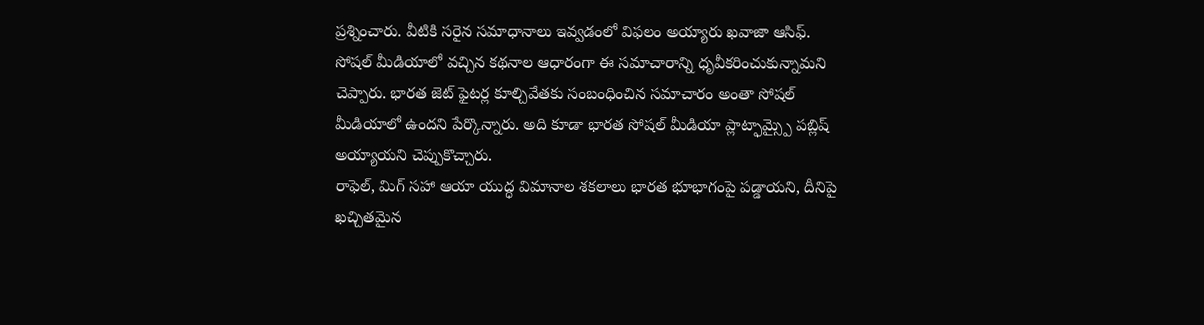ప్రశ్నించారు. వీటికి సరైన సమాధానాలు ఇవ్వడంలో విఫలం అయ్యారు ఖవాజా ఆసిఫ్.
సోషల్ మీడియాలో వచ్చిన కథనాల ఆధారంగా ఈ సమాచారాన్ని ధృవీకరించుకున్నామని చెప్పారు. భారత జెట్ ఫైటర్ల కూల్చివేతకు సంబంధించిన సమాచారం అంతా సోషల్ మీడియాలో ఉందని పేర్కొన్నారు. అది కూడా భారత సోషల్ మీడియా ప్లాట్ఫామ్స్పై పబ్లిష్ అయ్యాయని చెప్పుకొచ్చారు.
రాఫెల్, మిగ్ సహా ఆయా యుద్ధ విమానాల శకలాలు భారత భూభాగంపై పడ్డాయని, దీనిపై ఖచ్చితమైన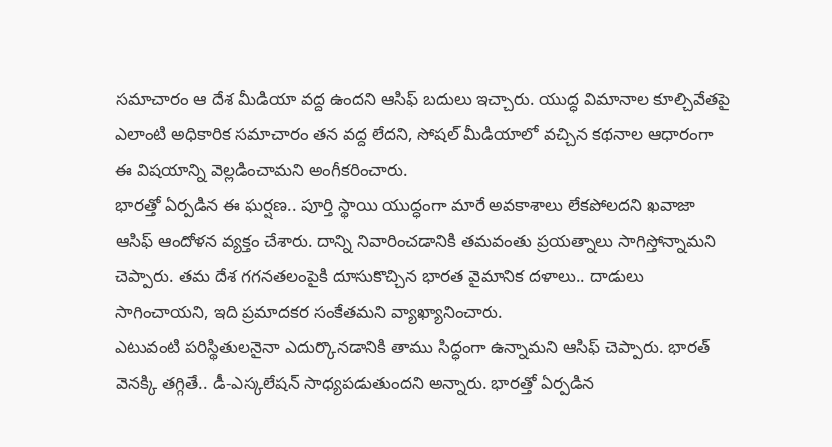సమాచారం ఆ దేశ మీడియా వద్ద ఉందని ఆసిఫ్ బదులు ఇచ్చారు. యుద్ధ విమానాల కూల్చివేతపై ఎలాంటి అధికారిక సమాచారం తన వద్ద లేదని, సోషల్ మీడియాలో వచ్చిన కథనాల ఆధారంగా ఈ విషయాన్ని వెల్లడించామని అంగీకరించారు.
భారత్తో ఏర్పడిన ఈ ఘర్షణ.. పూర్తి స్థాయి యుద్ధంగా మారే అవకాశాలు లేకపోలదని ఖవాజా ఆసిఫ్ ఆందోళన వ్యక్తం చేశారు. దాన్ని నివారించడానికి తమవంతు ప్రయత్నాలు సాగిస్తోన్నామని చెప్పారు. తమ దేశ గగనతలంపైకి దూసుకొచ్చిన భారత వైమానిక దళాలు.. దాడులు సాగించాయని, ఇది ప్రమాదకర సంకేతమని వ్యాఖ్యానించారు.
ఎటువంటి పరిస్థితులనైనా ఎదుర్కొనడానికి తాము సిద్ధంగా ఉన్నామని ఆసిఫ్ చెప్పారు. భారత్ వెనక్కి తగ్గితే.. డీ-ఎస్కలేషన్ సాధ్యపడుతుందని అన్నారు. భారత్తో ఏర్పడిన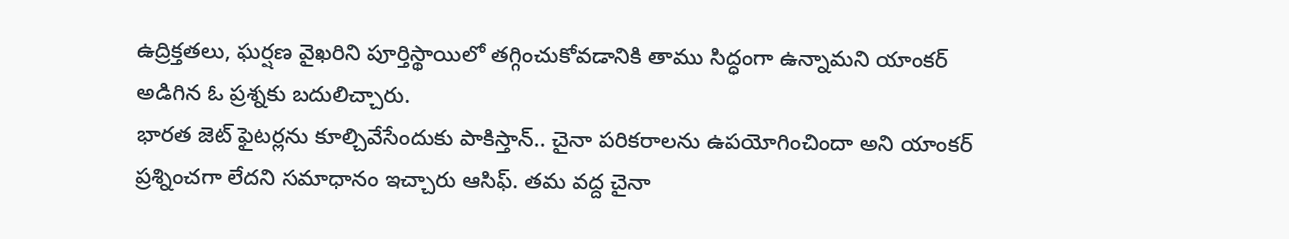ఉద్రిక్తతలు, ఘర్షణ వైఖరిని పూర్తిస్థాయిలో తగ్గించుకోవడానికి తాము సిద్ధంగా ఉన్నామని యాంకర్ అడిగిన ఓ ప్రశ్నకు బదులిచ్చారు.
భారత జెట్ ఫైటర్లను కూల్చివేసేందుకు పాకిస్తాన్.. చైనా పరికరాలను ఉపయోగించిందా అని యాంకర్ ప్రశ్నించగా లేదని సమాధానం ఇచ్చారు ఆసిఫ్. తమ వద్ద చైనా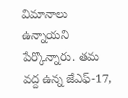విమానాలు ఉన్నాయని పేర్కొన్నారు. తమ వద్ద ఉన్న జేఎఫ్-17,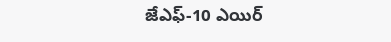జేఎఫ్-10 ఎయిర్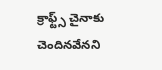క్రాఫ్ట్స్ చైనాకు చెందినవేనని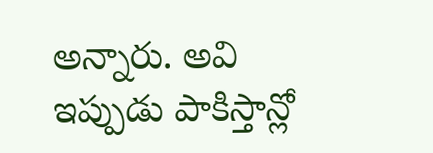అన్నారు. అవి ఇప్పుడు పాకిస్తాన్లో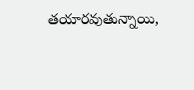తయారవుతున్నాయి,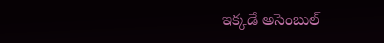ఇక్కడే అసెంబుల్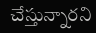చేస్తున్నారని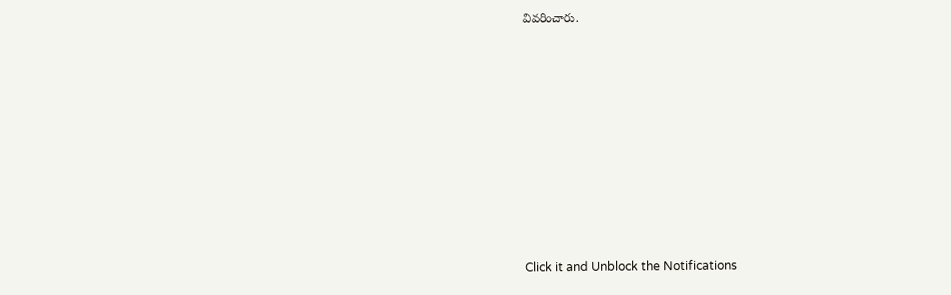వివరించారు.












Click it and Unblock the Notifications